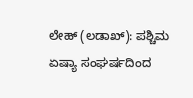ಲೇಹ್ (ಲಡಾಖ್): ಪಶ್ಚಿಮ ಏಷ್ಯಾ ಸಂಘರ್ಷದಿಂದ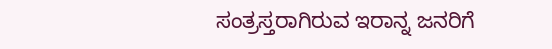ಸಂತ್ರಸ್ತರಾಗಿರುವ ಇರಾನ್ನ ಜನರಿಗೆ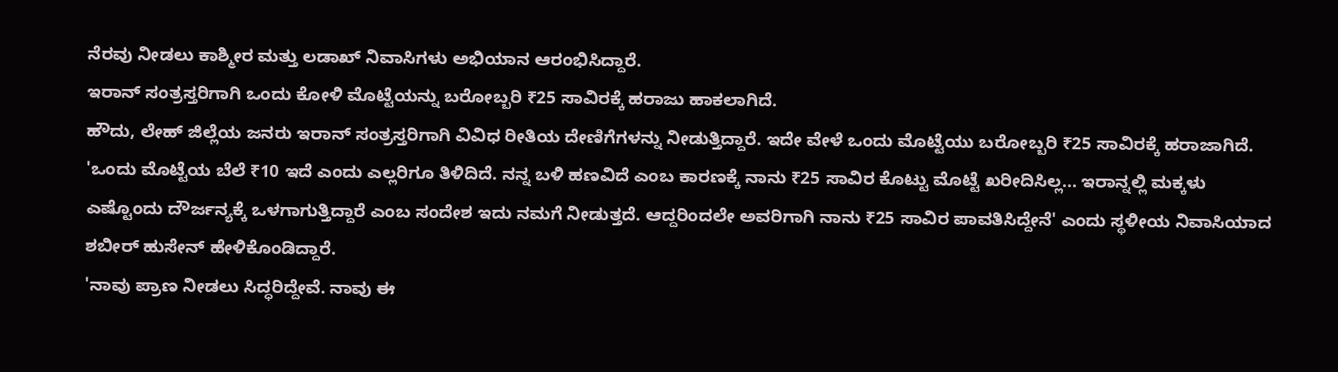ನೆರವು ನೀಡಲು ಕಾಶ್ಮೀರ ಮತ್ತು ಲಡಾಖ್ ನಿವಾಸಿಗಳು ಅಭಿಯಾನ ಆರಂಭಿಸಿದ್ದಾರೆ.
ಇರಾನ್ ಸಂತ್ರಸ್ತರಿಗಾಗಿ ಒಂದು ಕೋಳಿ ಮೊಟ್ಟೆಯನ್ನು ಬರೋಬ್ಬರಿ ₹25 ಸಾವಿರಕ್ಕೆ ಹರಾಜು ಹಾಕಲಾಗಿದೆ.
ಹೌದು, ಲೇಹ್ ಜಿಲ್ಲೆಯ ಜನರು ಇರಾನ್ ಸಂತ್ರಸ್ತರಿಗಾಗಿ ವಿವಿಧ ರೀತಿಯ ದೇಣಿಗೆಗಳನ್ನು ನೀಡುತ್ತಿದ್ದಾರೆ. ಇದೇ ವೇಳೆ ಒಂದು ಮೊಟ್ಟೆಯು ಬರೋಬ್ಬರಿ ₹25 ಸಾವಿರಕ್ಕೆ ಹರಾಜಾಗಿದೆ.
'ಒಂದು ಮೊಟ್ಟೆಯ ಬೆಲೆ ₹10 ಇದೆ ಎಂದು ಎಲ್ಲರಿಗೂ ತಿಳಿದಿದೆ. ನನ್ನ ಬಳಿ ಹಣವಿದೆ ಎಂಬ ಕಾರಣಕ್ಕೆ ನಾನು ₹25 ಸಾವಿರ ಕೊಟ್ಟು ಮೊಟ್ಟೆ ಖರೀದಿಸಿಲ್ಲ... ಇರಾನ್ನಲ್ಲಿ ಮಕ್ಕಳು ಎಷ್ಟೊಂದು ದೌರ್ಜನ್ಯಕ್ಕೆ ಒಳಗಾಗುತ್ತಿದ್ದಾರೆ ಎಂಬ ಸಂದೇಶ ಇದು ನಮಗೆ ನೀಡುತ್ತದೆ. ಆದ್ದರಿಂದಲೇ ಅವರಿಗಾಗಿ ನಾನು ₹25 ಸಾವಿರ ಪಾವತಿಸಿದ್ದೇನೆ' ಎಂದು ಸ್ಥಳೀಯ ನಿವಾಸಿಯಾದ ಶಬೀರ್ ಹುಸೇನ್ ಹೇಳಿಕೊಂಡಿದ್ದಾರೆ.
'ನಾವು ಪ್ರಾಣ ನೀಡಲು ಸಿದ್ಧರಿದ್ದೇವೆ. ನಾವು ಈ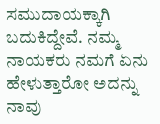ಸಮುದಾಯಕ್ಕಾಗಿ ಬದುಕಿದ್ದೇವೆ. ನಮ್ಮ ನಾಯಕರು ನಮಗೆ ಏನು ಹೇಳುತ್ತಾರೋ ಅದನ್ನು ನಾವು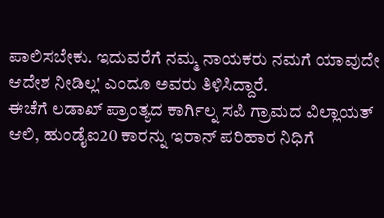ಪಾಲಿಸಬೇಕು. ಇದುವರೆಗೆ ನಮ್ಮ ನಾಯಕರು ನಮಗೆ ಯಾವುದೇ ಆದೇಶ ನೀಡಿಲ್ಲ' ಎಂದೂ ಅವರು ತಿಳಿಸಿದ್ದಾರೆ.
ಈಚೆಗೆ ಲಡಾಖ್ ಪ್ರಾಂತ್ಯದ ಕಾರ್ಗಿಲ್ನ ಸಪಿ ಗ್ರಾಮದ ವಿಲ್ಲಾಯತ್ ಆಲಿ, ಹುಂಡೈಐ20 ಕಾರನ್ನು ಇರಾನ್ ಪರಿಹಾರ ನಿಧಿಗೆ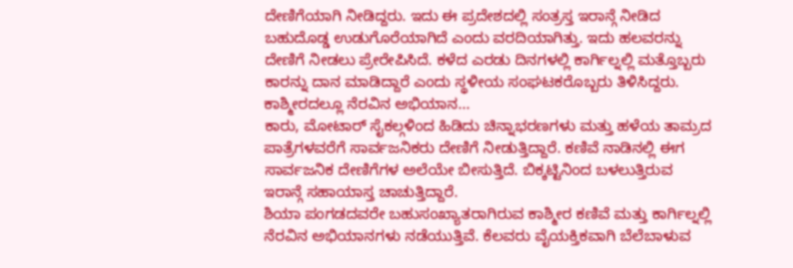ದೇಣಿಗೆಯಾಗಿ ನೀಡಿದ್ದರು. ಇದು ಈ ಪ್ರದೇಶದಲ್ಲಿ ಸಂತ್ರಸ್ತ ಇರಾನ್ಗೆ ನೀಡಿದ ಬಹುದೊಡ್ಡ ಉಡುಗೊರೆಯಾಗಿದೆ ಎಂದು ವರದಿಯಾಗಿತ್ತು. ಇದು ಹಲವರನ್ನು ದೇಣಿಗೆ ನೀಡಲು ಪ್ರೇರೇಪಿಸಿದೆ. ಕಳೆದ ಎರಡು ದಿನಗಳಲ್ಲಿ ಕಾರ್ಗಿಲ್ನಲ್ಲಿ ಮತ್ತೊಬ್ಬರು ಕಾರನ್ನು ದಾನ ಮಾಡಿದ್ದಾರೆ ಎಂದು ಸ್ಥಳೀಯ ಸಂಘಟಕರೊಬ್ಬರು ತಿಳಿಸಿದ್ದರು.
ಕಾಶ್ಮೀರದಲ್ಲೂ ನೆರವಿನ ಅಭಿಯಾನ...
ಕಾರು, ಮೋಟಾರ್ ಸೈಕಲ್ಗಳಿಂದ ಹಿಡಿದು ಚಿನ್ನಾಭರಣಗಳು ಮತ್ತು ಹಳೆಯ ತಾಮ್ರದ ಪಾತ್ರೆಗಳವರೆಗೆ ಸಾರ್ವಜನಿಕರು ದೇಣಿಗೆ ನೀಡುತ್ತಿದ್ದಾರೆ. ಕಣಿವೆ ನಾಡಿನಲ್ಲಿ ಈಗ ಸಾರ್ವಜನಿಕ ದೇಣಿಗೆಗಳ ಅಲೆಯೇ ಬೀಸುತ್ತಿದೆ. ಬಿಕ್ಕಟ್ಟಿನಿಂದ ಬಳಲುತ್ತಿರುವ ಇರಾನ್ಗೆ ಸಹಾಯಾಸ್ತ ಚಾಚುತ್ತಿದ್ದಾರೆ.
ಶಿಯಾ ಪಂಗಡದವರೇ ಬಹುಸಂಖ್ಯಾತರಾಗಿರುವ ಕಾಶ್ಮೀರ ಕಣಿವೆ ಮತ್ತು ಕಾರ್ಗಿಲ್ನಲ್ಲಿ ನೆರವಿನ ಅಭಿಯಾನಗಳು ನಡೆಯುತ್ತಿವೆ. ಕೆಲವರು ವೈಯಕ್ತಿಕವಾಗಿ ಬೆಲೆಬಾಳುವ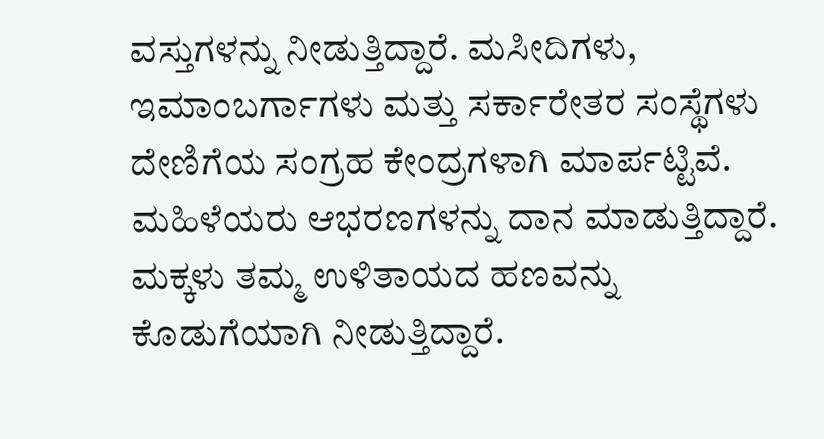ವಸ್ತುಗಳನ್ನು ನೀಡುತ್ತಿದ್ದಾರೆ. ಮಸೀದಿಗಳು, ಇಮಾಂಬರ್ಗಾಗಳು ಮತ್ತು ಸರ್ಕಾರೇತರ ಸಂಸ್ಥೆಗಳು ದೇಣಿಗೆಯ ಸಂಗ್ರಹ ಕೇಂದ್ರಗಳಾಗಿ ಮಾರ್ಪಟ್ಟಿವೆ. ಮಹಿಳೆಯರು ಆಭರಣಗಳನ್ನು ದಾನ ಮಾಡುತ್ತಿದ್ದಾರೆ. ಮಕ್ಕಳು ತಮ್ಮ ಉಳಿತಾಯದ ಹಣವನ್ನು ಕೊಡುಗೆಯಾಗಿ ನೀಡುತ್ತಿದ್ದಾರೆ.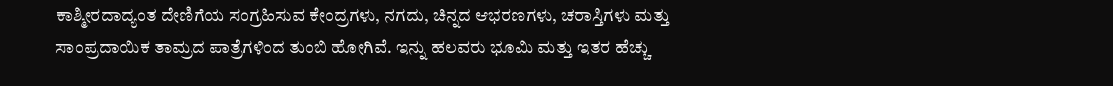ಕಾಶ್ಮೀರದಾದ್ಯಂತ ದೇಣಿಗೆಯ ಸಂಗ್ರಹಿಸುವ ಕೇಂದ್ರಗಳು, ನಗದು, ಚಿನ್ನದ ಆಭರಣಗಳು, ಚರಾಸ್ತಿಗಳು ಮತ್ತು ಸಾಂಪ್ರದಾಯಿಕ ತಾಮ್ರದ ಪಾತ್ರೆಗಳಿಂದ ತುಂಬಿ ಹೋಗಿವೆ. ಇನ್ನು ಹಲವರು ಭೂಮಿ ಮತ್ತು ಇತರ ಹೆಚ್ಚು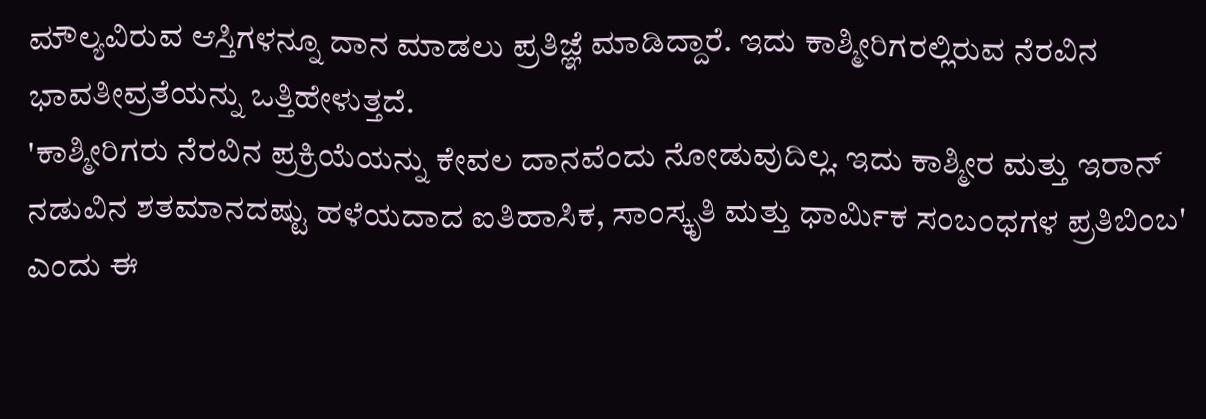ಮೌಲ್ಯವಿರುವ ಆಸ್ತಿಗಳನ್ನೂ ದಾನ ಮಾಡಲು ಪ್ರತಿಜ್ಞೆ ಮಾಡಿದ್ದಾರೆ. ಇದು ಕಾಶ್ಮೀರಿಗರಲ್ಲಿರುವ ನೆರವಿನ ಭಾವತೀವ್ರತೆಯನ್ನು ಒತ್ತಿಹೇಳುತ್ತದೆ.
'ಕಾಶ್ಮೀರಿಗರು ನೆರವಿನ ಪ್ರಕ್ರಿಯೆಯನ್ನು ಕೇವಲ ದಾನವೆಂದು ನೋಡುವುದಿಲ್ಲ. ಇದು ಕಾಶ್ಮೀರ ಮತ್ತು ಇರಾನ್ ನಡುವಿನ ಶತಮಾನದಷ್ಟು ಹಳೆಯದಾದ ಐತಿಹಾಸಿಕ, ಸಾಂಸ್ಕೃತಿ ಮತ್ತು ಧಾರ್ಮಿಕ ಸಂಬಂಧಗಳ ಪ್ರತಿಬಿಂಬ' ಎಂದು ಈ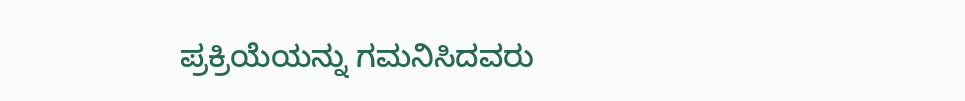ಪ್ರಕ್ರಿಯೆಯನ್ನು ಗಮನಿಸಿದವರು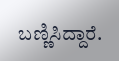ಬಣ್ಣಿಸಿದ್ದಾರೆ.